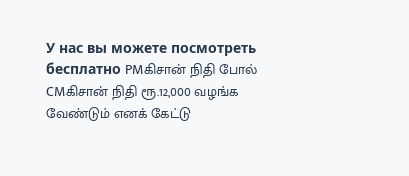У нас вы можете посмотреть бесплатно PMகிசான் நிதி போல் CMகிசான் நிதி ரூ.12,000 வழங்க வேண்டும் எனக் கேட்டு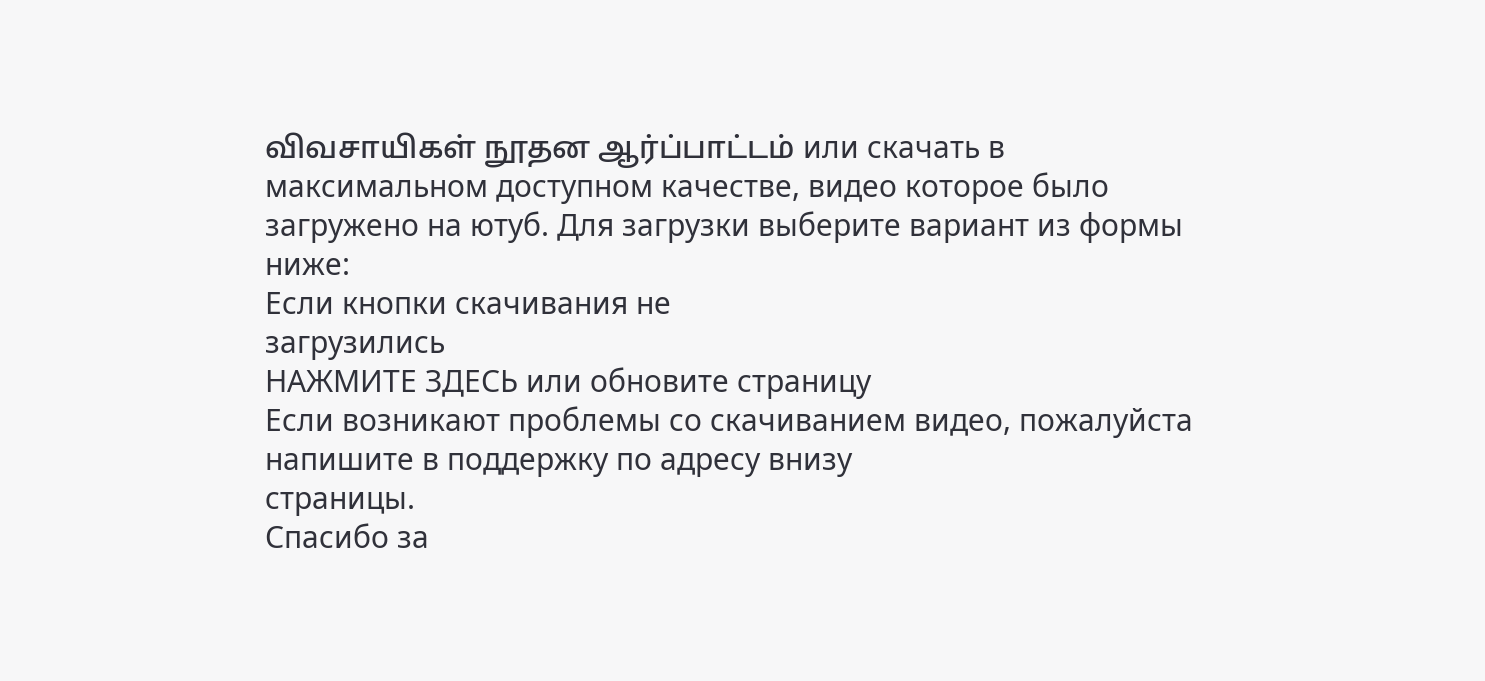விவசாயிகள் நூதன ஆர்ப்பாட்டம் или скачать в максимальном доступном качестве, видео которое было загружено на ютуб. Для загрузки выберите вариант из формы ниже:
Если кнопки скачивания не
загрузились
НАЖМИТЕ ЗДЕСЬ или обновите страницу
Если возникают проблемы со скачиванием видео, пожалуйста напишите в поддержку по адресу внизу
страницы.
Спасибо за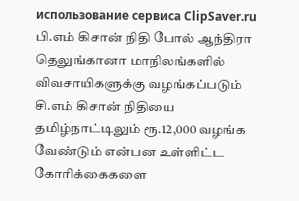использование сервиса ClipSaver.ru
பி.எம் கிசான் நிதி போல் ஆந்திரா தெலுங்கானா மாநிலங்களில் விவசாயிகளுக்கு வழங்கப்படும் சி.எம் கிசான் நிதியை தமிழ்நாட்டிலும் ரூ.12,000 வழங்க வேண்டும் என்பன உள்ளிட்ட கோரிக்கைகளை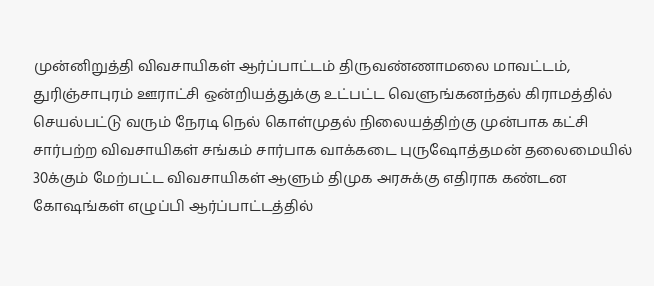முன்னிறுத்தி விவசாயிகள் ஆர்ப்பாட்டம் திருவண்ணாமலை மாவட்டம், துரிஞ்சாபுரம் ஊராட்சி ஒன்றியத்துக்கு உட்பட்ட வெளுங்கனந்தல் கிராமத்தில் செயல்பட்டு வரும் நேரடி நெல் கொள்முதல் நிலையத்திற்கு முன்பாக கட்சி சார்பற்ற விவசாயிகள் சங்கம் சார்பாக வாக்கடை புருஷோத்தமன் தலைமையில் 30க்கும் மேற்பட்ட விவசாயிகள் ஆளும் திமுக அரசுக்கு எதிராக கண்டன கோஷங்கள் எழுப்பி ஆர்ப்பாட்டத்தில்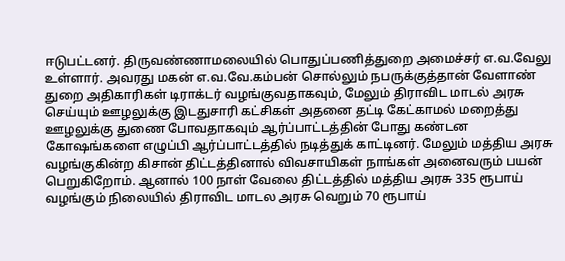ஈடுபட்டனர். திருவண்ணாமலையில் பொதுப்பணித்துறை அமைச்சர் எ.வ.வேலு உள்ளார். அவரது மகன் எ.வ.வே.கம்பன் சொல்லும் நபருக்குத்தான் வேளாண் துறை அதிகாரிகள் டிராக்டர் வழங்குவதாகவும், மேலும் திராவிட மாடல் அரசு செய்யும் ஊழலுக்கு இடதுசாரி கட்சிகள் அதனை தட்டி கேட்காமல் மறைத்து ஊழலுக்கு துணை போவதாகவும் ஆர்ப்பாட்டத்தின் போது கண்டன கோஷங்களை எழுப்பி ஆர்ப்பாட்டத்தில் நடித்துக் காட்டினர். மேலும் மத்திய அரசு வழங்குகின்ற கிசான் திட்டத்தினால் விவசாயிகள் நாங்கள் அனைவரும் பயன் பெறுகிறோம். ஆனால் 100 நாள் வேலை திட்டத்தில் மத்திய அரசு 335 ரூபாய் வழங்கும் நிலையில் திராவிட மாடல அரசு வெறும் 70 ரூபாய்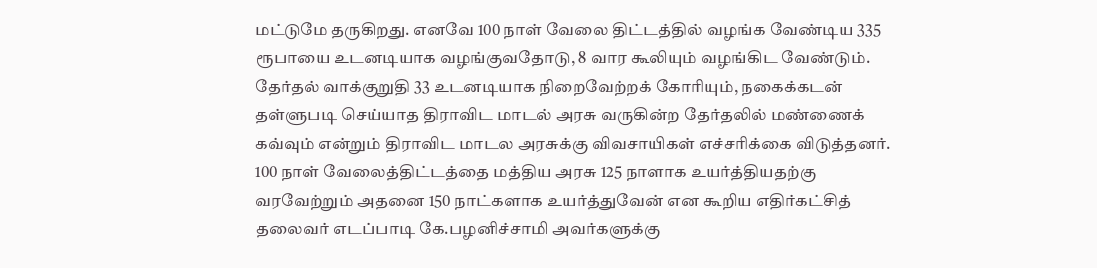மட்டுமே தருகிறது. எனவே 100 நாள் வேலை திட்டத்தில் வழங்க வேண்டிய 335 ரூபாயை உடனடியாக வழங்குவதோடு, 8 வார கூலியும் வழங்கிட வேண்டும். தேர்தல் வாக்குறுதி 33 உடனடியாக நிறைவேற்றக் கோரியும், நகைக்கடன் தள்ளுபடி செய்யாத திராவிட மாடல் அரசு வருகின்ற தேர்தலில் மண்ணைக் கவ்வும் என்றும் திராவிட மாடல அரசுக்கு விவசாயிகள் எச்சரிக்கை விடுத்தனர். 100 நாள் வேலைத்திட்டத்தை மத்திய அரசு 125 நாளாக உயர்த்தியதற்கு வரவேற்றும் அதனை 150 நாட்களாக உயர்த்துவேன் என கூறிய எதிர்கட்சித் தலைவர் எடப்பாடி கே.பழனிச்சாமி அவர்களுக்கு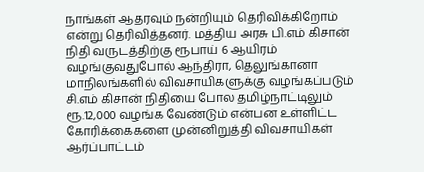நாங்கள் ஆதரவும் நன்றியும் தெரிவிக்கிறோம் என்று தெரிவித்தனர். மத்திய அரசு பி.எம் கிசான் நிதி வருடத்திற்கு ரூபாய் 6 ஆயிரம் வழங்குவதுபோல் ஆந்திரா, தெலுங்கானா மாநிலங்களில் விவசாயிகளுக்கு வழங்கப்படும் சி.எம் கிசான் நிதியை போல தமிழ்நாட்டிலும் ரூ.12,000 வழங்க வேண்டும் என்பன உள்ளிட்ட கோரிக்கைகளை முன்னிறுத்தி விவசாயிகள் ஆர்ப்பாட்டம்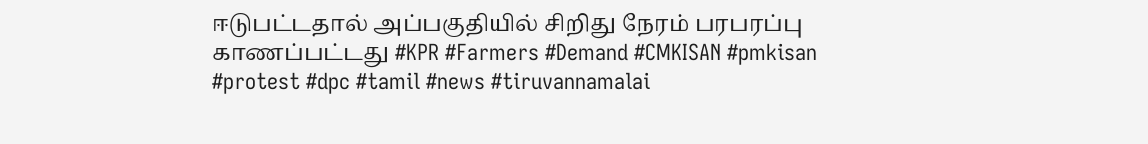ஈடுபட்டதால் அப்பகுதியில் சிறிது நேரம் பரபரப்பு காணப்பட்டது #KPR #Farmers #Demand #CMKISAN #pmkisan #protest #dpc #tamil #news #tiruvannamalai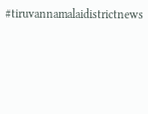#tiruvannamalaidistrictnews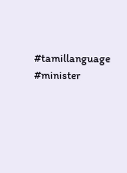#tamillanguage #minister